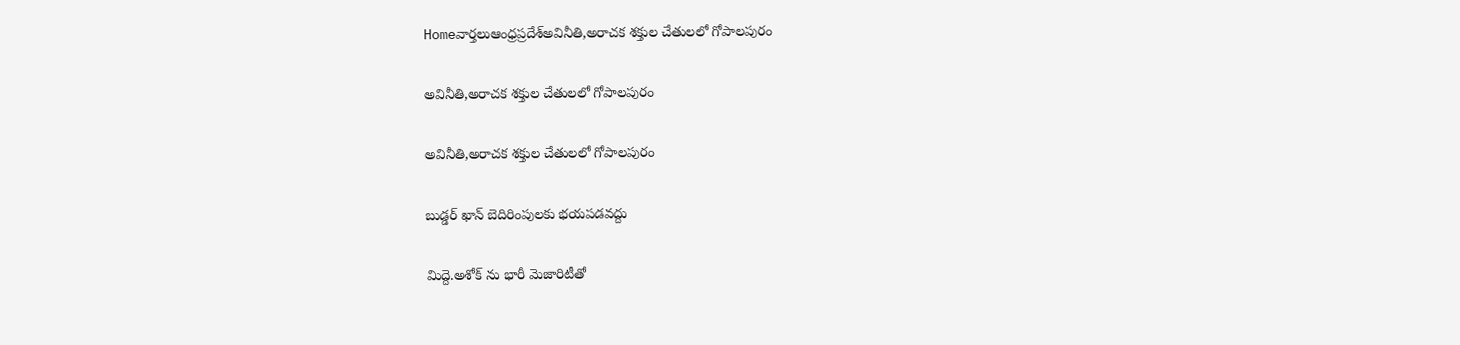Homeవార్తలుఆంధ్రప్రదేశ్‌అవినీతి,అరాచక శక్తుల చేతులలో గోపాలపురం

అవినీతి,అరాచక శక్తుల చేతులలో గోపాలపురం

అవినీతి,అరాచక శక్తుల చేతులలో గోపాలపురం

బుడ్డర్ ఖాన్ బెదిరింపులకు భయపడవద్దు

మిద్దె.అశోక్ ను భారీ మెజారిటీతో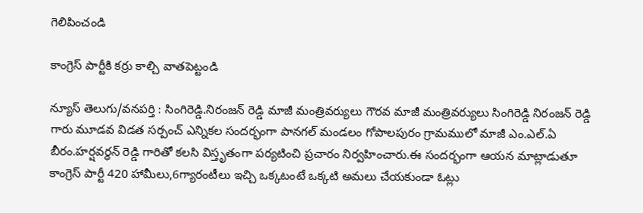గెలిపించండి

కాంగ్రెస్ పార్టీకి కర్రు కాల్చి వాతపెట్టండి

న్యూస్ తెలుగు/వనపర్తి : సింగిరెడ్డి.నిరంజన్ రెడ్డి మాజీ మంత్రివర్యులు గౌరవ మాజీ మంత్రివర్యులు సింగిరెడ్డి నిరంజన్ రెడ్డి గారు మూడవ విడత సర్పంచ్ ఎన్నికల సందర్భంగా పానగల్ మండలం గోపాలపురం గ్రామములో మాజీ ఎం.ఎల్.ఏ బీరం.హర్షవర్ధన్ రెడ్డి గారితో కలసి విస్తృతంగా పర్యటించి ప్రచారం నిర్వహించారు.ఈ సందర్భంగా ఆయన మాట్లాడుతూ కాంగ్రెస్ పార్టీ 420 హామీలు,6గ్యారంటీలు ఇచ్చి ఒక్కటంటే ఒక్కటి అమలు చేయకుండా ఓట్లు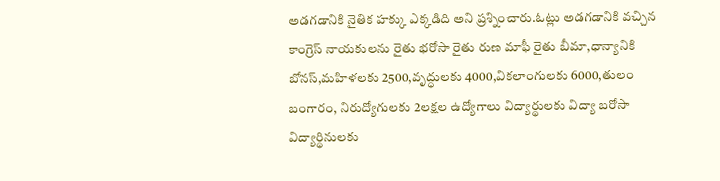అడగడానికి నైతిక హక్కు ఎక్కడిది అని ప్రశ్నించారు.ఓట్లు అడగడానికి వచ్చిన కాంగ్రెస్ నాయకులను రైతు భరోసా రైతు రుణ మాఫీ రైతు బీమా,ధాన్యానికి బోనస్,మహిళలకు 2500,వృద్ధులకు 4000,వికలాంగులకు 6000,తులం బంగారం, నిరుద్యోగులకు 2లక్షల ఉద్యోగాలు విద్యార్థులకు విద్యా బరోసా విద్యార్థినులకు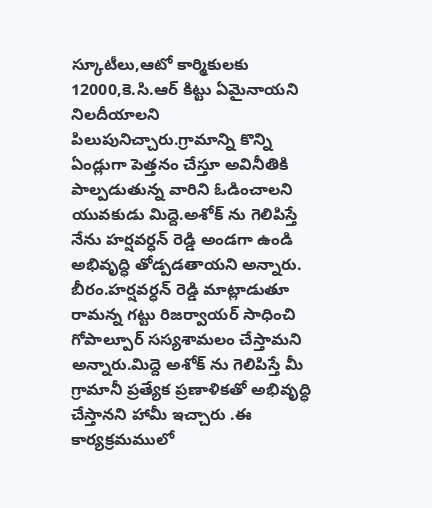స్కూటీలు,ఆటో కార్మికులకు 12000,కె.సి.ఆర్ కిట్టు ఏమైనాయని నిలదీయాలని పిలుపునిచ్చారు.గ్రామాన్ని కొన్ని ఏండ్లుగా పెత్తనం చేస్తూ అవినీతికి పాల్పడుతున్న వారిని ఓడించాలని యువకుడు మిద్దె.అశోక్ ను గెలిపిస్తే నేను హర్షవర్ధన్ రెడ్డి అండగా ఉండి అభివృద్ధి తోడ్పడతాయని అన్నారు. బీరం.హర్షవర్ధన్ రెడ్డి మాట్లాడుతూ రామన్న గట్టు రిజర్వాయర్ సాధించి గోపాల్పూర్ సస్యశామలం చేస్తామని అన్నారు.మిద్దె అశోక్ ను గెలిపిస్తే మీ గ్రామానీ ప్రత్యేక ప్రణాళికతో అభివృద్ధి చేస్తానని హామీ ఇచ్చారు .ఈ కార్యక్రమములో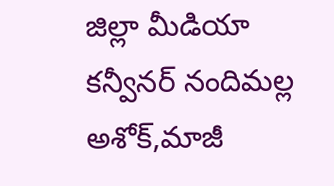జిల్లా మీడియా కన్వీనర్ నందిమల్ల అశోక్,మాజీ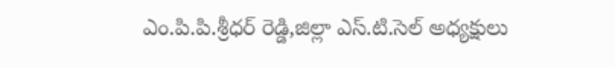ఎం.పి.పి.శ్రీధర్ రెడ్డి,జిల్లా ఎస్.టి.సెల్ అధ్యక్షులు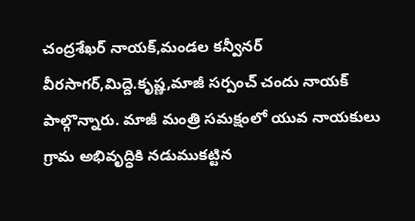చంద్రశేఖర్ నాయక్,మండల కన్వీనర్ వీరసాగర్,మిద్దె.కృష్ణ,మాజీ సర్పంచ్ చందు నాయక్ పాల్గొన్నారు. మాజీ మంత్రి సమక్షంలో యువ నాయకులు గ్రామ అభివృద్ధికి నడుముకట్టిన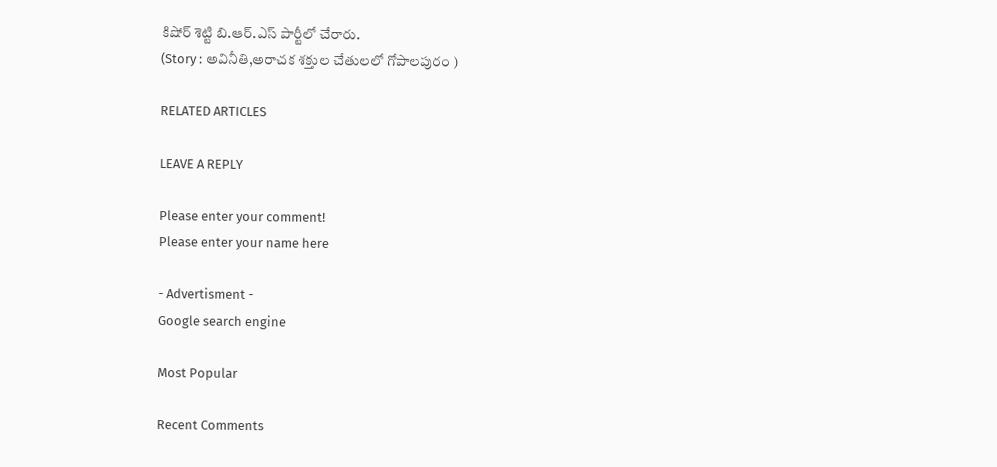కిషోర్ శెట్టి బి.ఆర్.ఎస్ పార్టీలో చేరారు.
(Story : అవినీతి,అరాచక శక్తుల చేతులలో గోపాలపురం )

RELATED ARTICLES

LEAVE A REPLY

Please enter your comment!
Please enter your name here

- Advertisment -
Google search engine

Most Popular

Recent Comments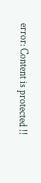error: Content is protected !!